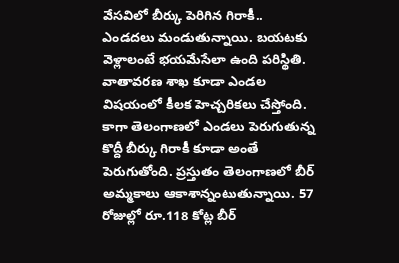వేసవిలో బీర్కు పెరిగిన గిరాకీ..
ఎండదలు మండుతున్నాయి. బయటకు వెళ్లాలంటే భయమేసేలా ఉంది పరిస్థితి. వాతావరణ శాఖ కూడా ఎండల విషయంలో కీలక హెచ్చరికలు చేస్తోంది. కాగా తెలంగాణలో ఎండలు పెరుగుతున్న కొద్దీ బీర్కు గిరాకీ కూడా అంతే పెరుగుతోంది. ప్రస్తుతం తెలంగాణలో బీర్ అమ్మకాలు ఆకాశాన్నంటుతున్నాయి. 57 రోజుల్లో రూ.118 కోట్ల బీర్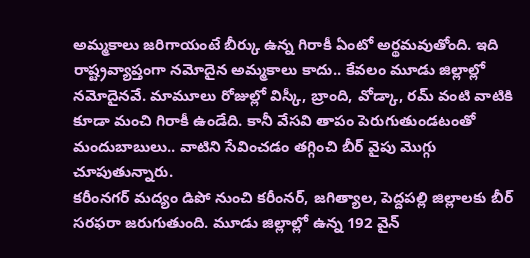అమ్మకాలు జరిగాయంటే బీర్కు ఉన్న గిరాకీ ఏంటో అర్థమవుతోంది. ఇది రాష్ట్రవ్యాప్తంగా నమోదైన అమ్మకాలు కాదు.. కేవలం మూడు జిల్లాల్లో నమోదైనవే. మామూలు రోజుల్లో విస్కీ, బ్రాంది, వోడ్కా, రమ్ వంటి వాటికి కూడా మంచి గిరాకీ ఉండేది. కానీ వేసవి తాపం పెరుగుతుండటంతో మందుబాబులు.. వాటిని సేవించడం తగ్గించి బీర్ వైపు మొగ్గు చూపుతున్నారు.
కరీంనగర్ మద్యం డిపో నుంచి కరీంనర్, జగిత్యాల, పెద్దపల్లి జిల్లాలకు బీర్ సరఫరా జరుగుతుంది. మూడు జిల్లాల్లో ఉన్న 192 వైన్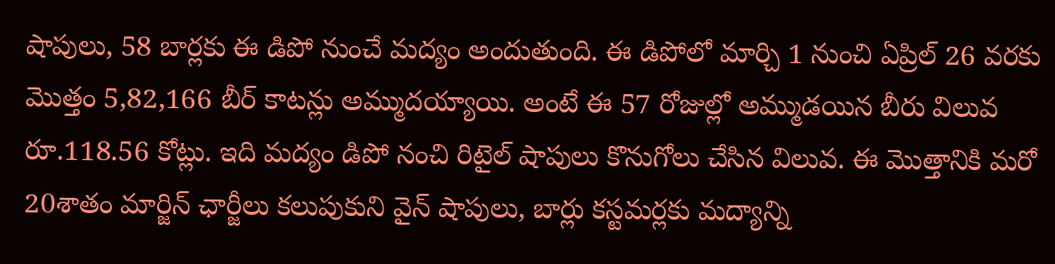షాపులు, 58 బార్లకు ఈ డిపో నుంచే మద్యం అందుతుంది. ఈ డిపోలో మార్చి 1 నుంచి ఏప్రిల్ 26 వరకు మొత్తం 5,82,166 బీర్ కాటన్లు అమ్ముదయ్యాయి. అంటే ఈ 57 రోజుల్లో అమ్ముడయిన బీరు విలువ రూ.118.56 కోట్లు. ఇది మద్యం డిపో నంచి రిటైల్ షాపులు కొనుగోలు చేసిన విలువ. ఈ మొత్తానికి మరో 20శాతం మార్జిన్ ఛార్జీలు కలుపుకుని వైన్ షాపులు, బార్లు కస్టమర్లకు మద్యాన్ని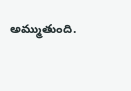అమ్ముతుంది.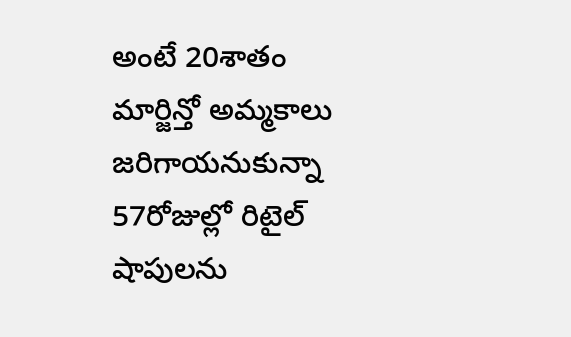అంటే 20శాతం మార్జిన్తో అమ్మకాలు జరిగాయనుకున్నా 57రోజుల్లో రిటైల్ షాపులను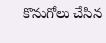కొనుగోలు చేసిన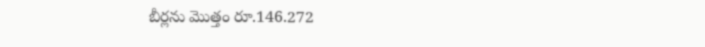బీర్లను మొత్తం రూ.146.272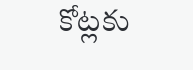కోట్లకు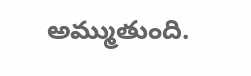అమ్ముతుంది.